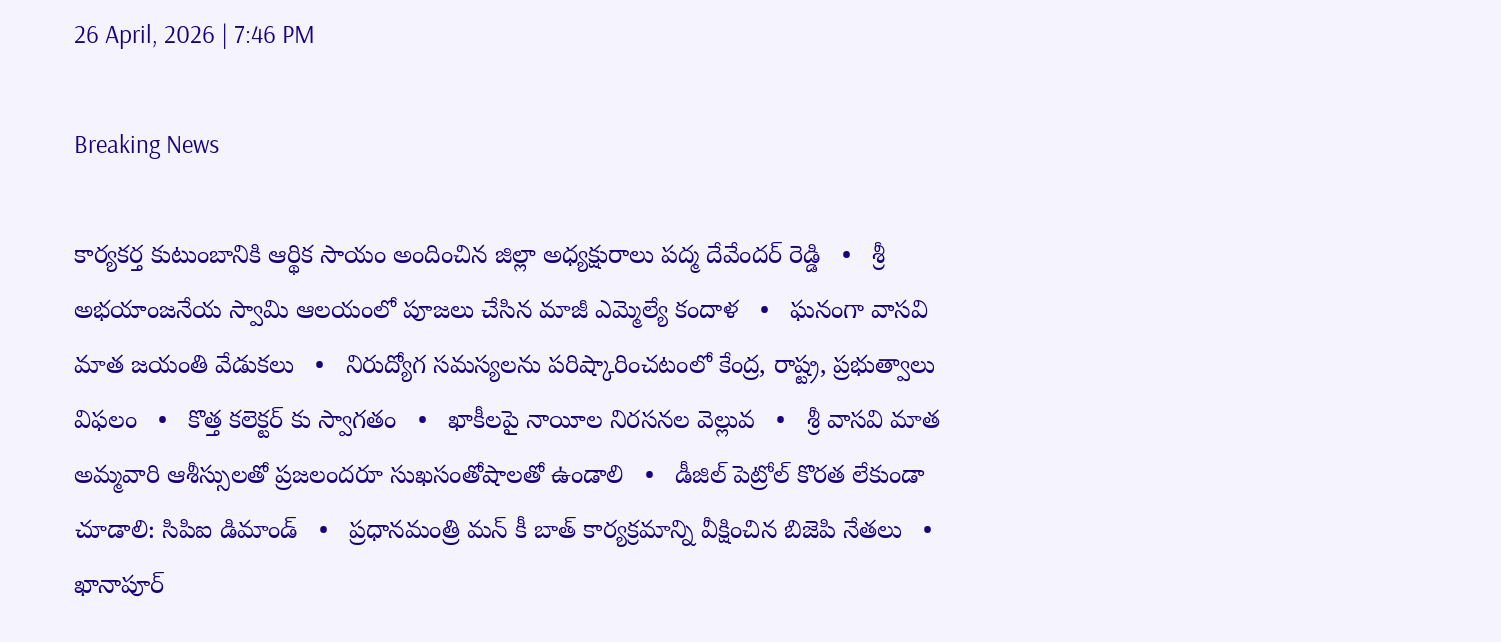26 April, 2026 | 7:46 PM

Breaking News

కార్యకర్త కుటుంబానికి ఆర్థిక సాయం అందించిన జిల్లా అధ్యక్షురాలు పద్మ దేవేందర్ రెడ్డి   •   శ్రీ అభయాంజనేయ స్వామి ఆలయంలో పూజలు చేసిన మాజీ ఎమ్మెల్యే కందాళ   •   ఘనంగా వాసవి మాత జయంతి వేడుకలు   •   నిరుద్యోగ సమస్యలను పరిష్కారించటంలో కేంద్ర, రాష్ట్ర, ప్రభుత్వాలు విఫలం   •   కొత్త కలెక్టర్ కు స్వాగతం   •   ఖాకీలపై నాయీల నిరసనల వెల్లువ   •   శ్రీ వాసవి మాత అమ్మవారి ఆశీస్సులతో ప్రజలందరూ సుఖసంతోషాలతో ఉండాలి   •   డీజిల్ పెట్రోల్ కొరత లేకుండా చూడాలి: సిపిఐ డిమాండ్   •   ప్రధానమంత్రి మన్ కీ బాత్ కార్యక్రమాన్ని వీక్షించిన బిజెపి నేతలు   •   ఖానాపూర్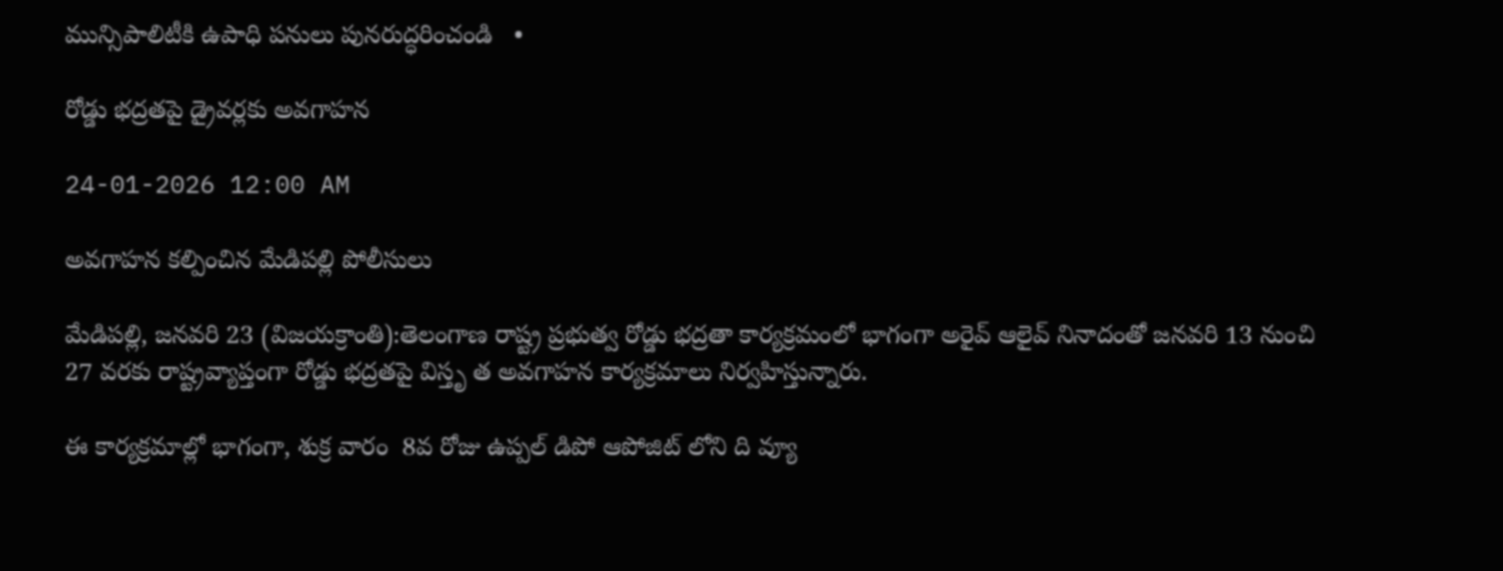మున్సిపాలిటీకి ఉపాధి పనులు పునరుద్ధరించండి   •

రోడ్డు భద్రతపై డ్రైవర్లకు అవగాహన

24-01-2026 12:00 AM

అవగాహన కల్పించిన మేడిపల్లి పోలీసులు

మేడిపల్లి, జనవరి 23 (విజయక్రాంతి):తెలంగాణ రాష్ట్ర ప్రభుత్వ రోడ్డు భద్రతా కార్యక్రమంలో భాగంగా అరైవ్ ఆలైవ్ నినాదంతో జనవరి 13 నుంచి 27 వరకు రాష్ట్రవ్యాప్తంగా రోడ్డు భద్రతపై విస్తృ త అవగాహన కార్యక్రమాలు నిర్వహిస్తున్నారు.

ఈ కార్యక్రమాల్లో భాగంగా, శుక్ర వారం  8వ రోజు ఉప్పల్ డిపో ఆపోజిట్ లోని ది వ్యూ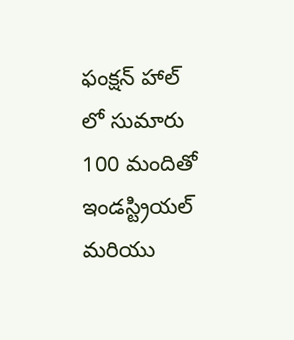ఫంక్షన్ హాల్ లో సుమారు 100 మందితో ఇండస్ట్రియల్ మరియు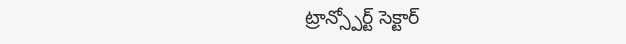ట్రాన్స్పోర్ట్ సెక్టార్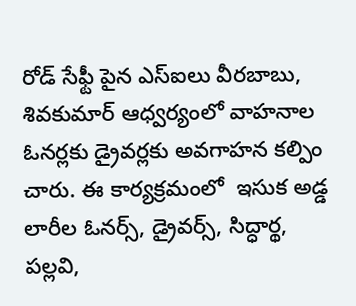రోడ్ సేఫ్టీ పైన ఎస్‌ఐలు వీరబాబు, శివకుమార్ ఆధ్వర్యంలో వాహనాల ఓనర్లకు డ్రైవర్లకు అవగాహన కల్పిం చారు. ఈ కార్యక్రమంలో  ఇసుక అడ్డ లారీల ఓనర్స్, డ్రైవర్స్, సిద్ధార్థ, పల్లవి,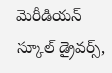మెరీడియన్ స్కూల్ డ్రైవర్స్,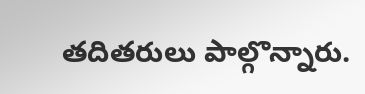తదితరులు పాల్గొన్నారు.